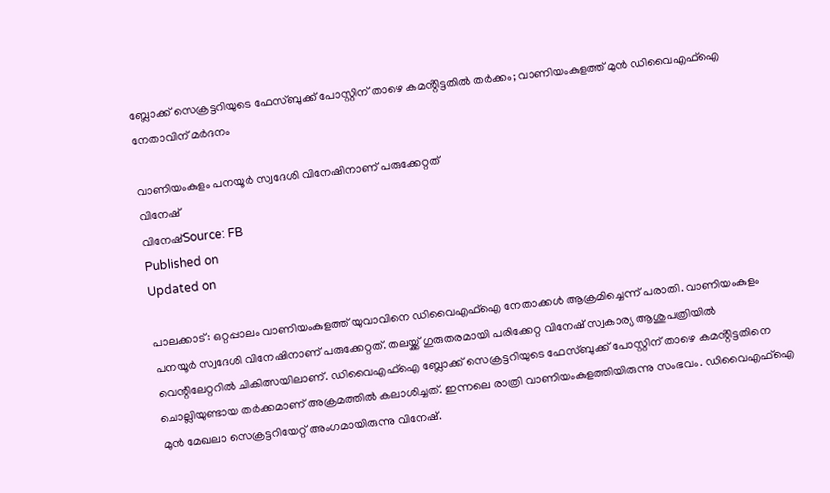ബ്ലോക്ക് സെക്രട്ടറിയുടെ ഫേസ്ബുക്ക് പോസ്റ്റിന് താഴെ കമൻ്റിട്ടതിൽ തർക്കം; വാണിയംകുളത്ത് മുൻ ഡിവൈഎഫ്ഐ നേതാവിന് മർദനം

വാണിയംകുളം പനയൂർ സ്വദേശി വിനേഷിനാണ് പരുക്കേറ്റത്
വിനേഷ്
വിനേഷ്Source: FB
Published on
Updated on

പാലക്കാട്‌: ഒറ്റപ്പാലം വാണിയംകുളത്ത് യുവാവിനെ ഡിവൈഎഫ്ഐ നേതാക്കൾ ആക്രമിച്ചെന്ന് പരാതി. വാണിയംകുളം പനയൂർ സ്വദേശി വിനേഷിനാണ് പരുക്കേറ്റത്. തലയ്ക്ക് ഗുരുതരമായി പരിക്കേറ്റ വിനേഷ് സ്വകാര്യ ആശുപത്രിയിൽ വെന്റിലേറ്ററിൽ ചികിത്സയിലാണ്. ഡിവൈഎഫ്ഐ ബ്ലോക്ക് സെക്രട്ടറിയുടെ ഫേസ്ബുക്ക് പോസ്റ്റിന് താഴെ കമൻ്റിട്ടതിനെ ചൊല്ലിയുണ്ടായ തർക്കമാണ് അക്രമത്തിൽ കലാശിച്ചത്. ഇന്നലെ രാത്രി വാണിയംകുളത്തിയിരുന്നു സംഭവം. ഡിവൈഎഫ്ഐ മുൻ മേഖലാ സെക്രട്ടറിയേറ്റ് അംഗമായിരുന്നു വിനേഷ്.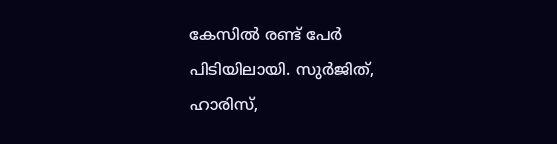കേസിൽ രണ്ട് പേർ പിടിയിലായി. സുർജിത്, ഹാരിസ്,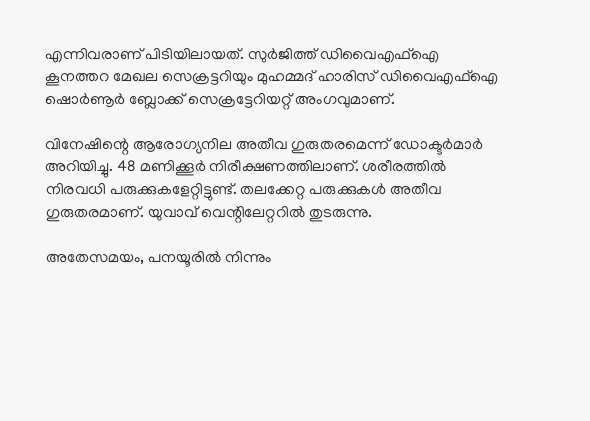എന്നിവരാണ് പിടിയിലായത്. സുർജിത്ത് ഡിവൈഎഫ്ഐ കൂനത്തറ മേഖല സെക്രട്ടറിയും മുഹമ്മദ്‌ ഹാരിസ് ഡിവൈഎഫ്ഐ ഷൊർണൂർ ബ്ലോക്ക് സെക്രട്ടേറിയറ്റ് അംഗവുമാണ്.

വിനേഷിന്റെ ആരോഗ്യനില അതീവ ഗുരുതരമെന്ന് ഡോക്ടർമാർ അറിയിച്ചു. 48 മണിക്കൂർ നിരീക്ഷണത്തിലാണ്. ശരീരത്തിൽ നിരവധി പരുക്കുകളേറ്റിട്ടുണ്ട്. തലക്കേറ്റ പരുക്കുകൾ അതീവ ഗുരുതരമാണ്. യുവാവ് വെന്റിലേറ്ററിൽ തുടരുന്നു.

അതേസമയം, പനയൂരിൽ നിന്നും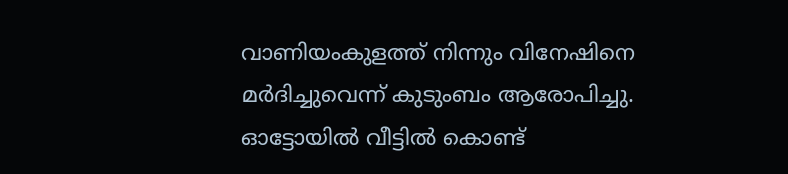വാണിയംകുളത്ത് നിന്നും വിനേഷിനെ മർദിച്ചുവെന്ന് കുടുംബം ആരോപിച്ചു. ഓട്ടോയിൽ വീട്ടിൽ കൊണ്ട്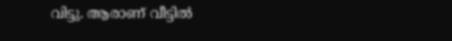വിട്ടു. ആരാണ് വീട്ടിൽ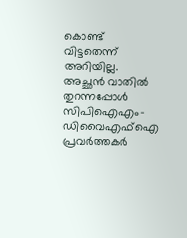കൊണ്ട് വിട്ടതെന്ന് അറിയില്ല. അച്ഛൻ വാതിൽ തുറന്നപ്പോൾ സിപിഐഎം- ഡിവൈഎഫ്ഐ പ്രവർത്തകർ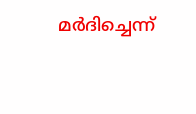മർദിച്ചെന്ന്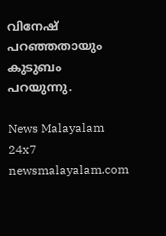വിനേഷ് പറഞ്ഞതായും കുടുബം പറയുന്നു.

News Malayalam 24x7
newsmalayalam.com